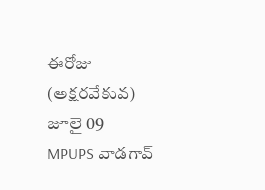ఈరోజు (అక్షరవేకువ) జూలై 09
MPUPS వాడగావ్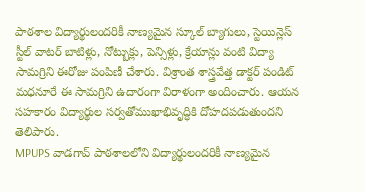పాఠశాల విద్యార్థులందరికీ నాణ్యమైన స్కూల్ బ్యాగులు, స్టెయిన్లెస్ స్టీల్ వాటర్ బాటిళ్లు, నోట్బుక్లు, పెన్సిళ్లు, క్రేయాన్లు వంటి విద్యా సామగ్రిని ఈరోజు పంపిణీ చేశారు. విశ్రాంత శాస్త్రవేత్త డాక్టర్ పండిట్ మధనూరే ఈ సామగ్రిని ఉదారంగా విరాళంగా అందించారు. ఆయన సహకారం విద్యార్థుల సర్వతోముఖాభివృద్ధికి దోహదపడుతుందని తెలిపారు.
MPUPS వాడగావ్ పాఠశాలలోని విద్యార్థులందరికీ నాణ్యమైన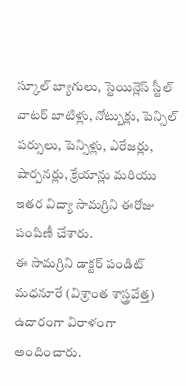స్కూల్ బ్యాగులు, స్టెయిన్లెస్ స్టీల్ వాటర్ బాటిళ్లు, నోట్బుక్లు, పెన్సిల్ పర్సులు, పెన్సిళ్లు, ఎరేజర్లు, షార్పనర్లు, క్రేయాన్లు మరియు ఇతర విద్యా సామగ్రిని ఈరోజు పంపిణీ చేశారు.
ఈ సామగ్రిని డాక్టర్ పండిట్ మధనూరే (విశ్రాంత శాస్త్రవేత్త) ఉదారంగా విరాళంగా అందించారు.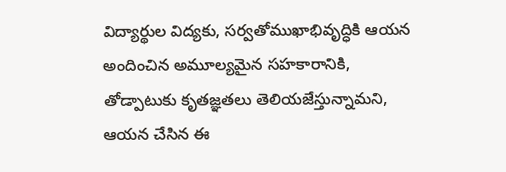విద్యార్థుల విద్యకు, సర్వతోముఖాభివృద్ధికి ఆయన అందించిన అమూల్యమైన సహకారానికి, తోడ్పాటుకు కృతజ్ఞతలు తెలియజేస్తున్నామని, ఆయన చేసిన ఈ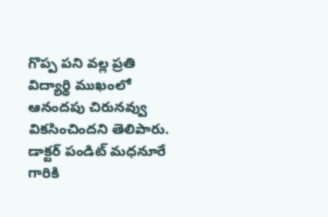గొప్ప పని వల్ల ప్రతి విద్యార్థి ముఖంలో ఆనందపు చిరునవ్వు వికసించిందని తెలిపారు.
డాక్టర్ పండిట్ మధనూరే గారికి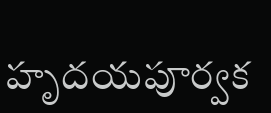హృదయపూర్వక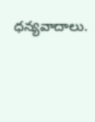ధన్యవాదాలు.